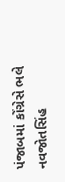પંજાબમાં કોંગ્રેસે ભલે નવજોતસિંહ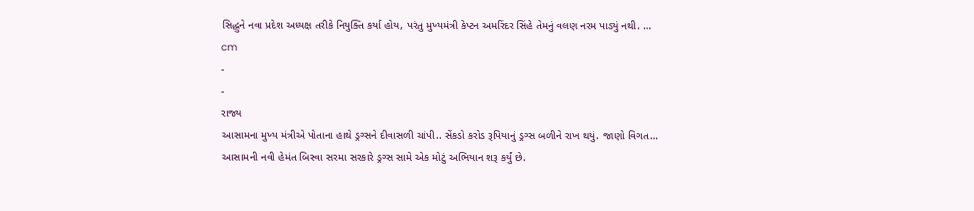સિદ્ધુને નવા પ્રદેશ અધ્યક્ષ તરીકે નિયુક્તિ કર્યા હોય, પરંતુ મુખ્યમંત્રી કેપ્ટન અમરિંદર સિંહે તેમનું વલણ નરમ પાડ્યું નથી. …
cm
-
-
રાજ્ય
આસામના મુખ્ય મંત્રીએ પોતાના હાથે ડ્રગ્સને દીવાસળી ચાંપી.. સેંકડો કરોડ રૂપિયાનું ડ્રગ્સ બળીને રાખ થયું. જાણો વિગત…
આસામની નવી હેમંત બિસ્વા સરમા સરકારે ડ્રગ્સ સામે એક મોટું અભિયાન શરૂ કર્યું છે.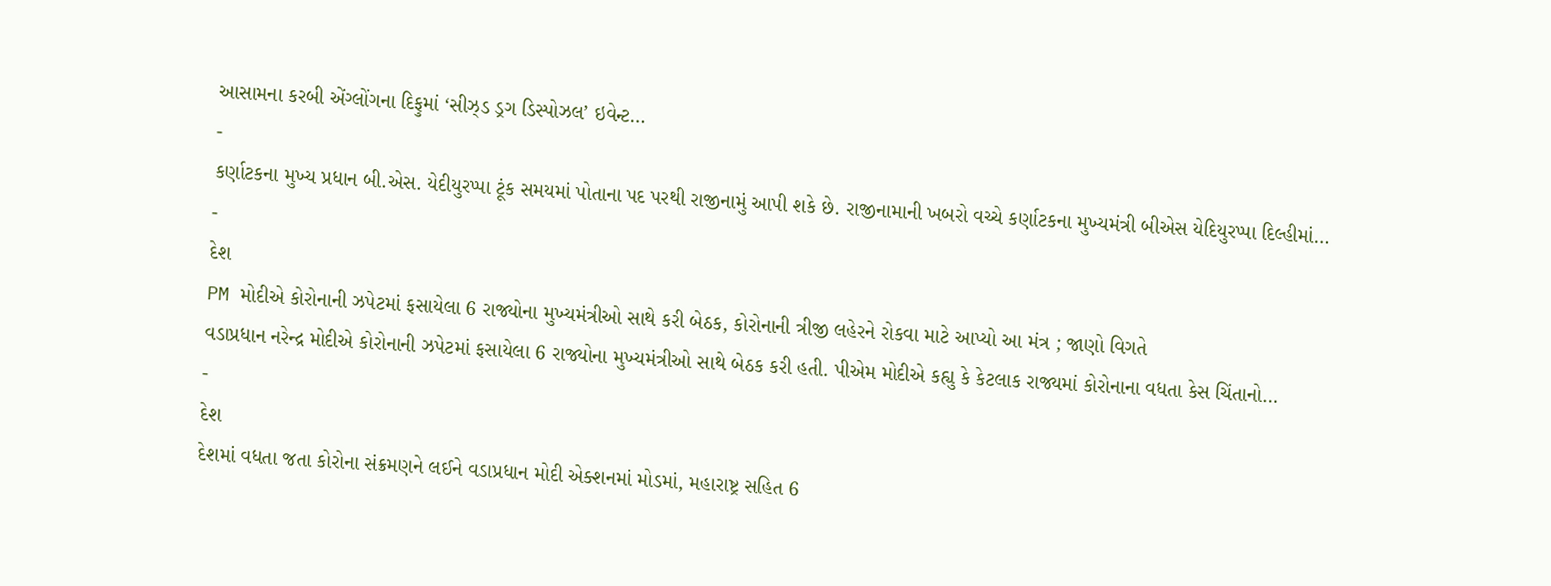આસામના કરબી એંગ્લોંગના દિફુમાં ‘સીઝ્ડ ડ્રગ ડિસ્પોઝલ’ ઇવેન્ટ…
-
કર્ણાટકના મુખ્ય પ્રધાન બી.એસ. યેદીયુરપ્પા ટૂંક સમયમાં પોતાના પદ પરથી રાજીનામું આપી શકે છે. રાજીનામાની ખબરો વચ્ચે કર્ણાટકના મુખ્યમંત્રી બીએસ યેદિયુરપ્પા દિલ્હીમાં…
-
દેશ
PM મોદીએ કોરોનાની ઝપેટમાં ફસાયેલા 6 રાજ્યોના મુખ્યમંત્રીઓ સાથે કરી બેઠક, કોરોનાની ત્રીજી લહેરને રોકવા માટે આપ્યો આ મંત્ર ; જાણો વિગતે
વડાપ્રધાન નરેન્દ્ર મોદીએ કોરોનાની ઝપેટમાં ફસાયેલા 6 રાજ્યોના મુખ્યમંત્રીઓ સાથે બેઠક કરી હતી. પીએમ મોદીએ કહ્યુ કે કેટલાક રાજ્યમાં કોરોનાના વધતા કેસ ચિંતાનો…
-
દેશ
દેશમાં વધતા જતા કોરોના સંક્રમણને લઈને વડાપ્રધાન મોદી એક્શનમાં મોડમાં, મહારાષ્ટ્ર સહિત 6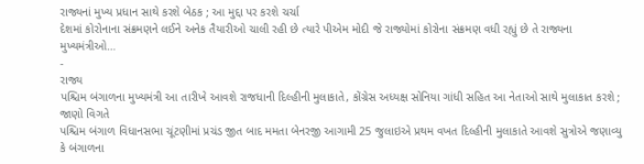રાજ્યનાં મુખ્ય પ્રધાન સાથે કરશે બેઠક ; આ મુદ્દા પર કરશે ચર્ચા
દેશમાં કોરોનાના સંક્રમણને લઈને અનેક તૈયારીઓ ચાલી રહી છે ત્યારે પીએમ મોદી જે રાજ્યોમાં કોરોના સંક્રમણ વધી રહ્યું છે તે રાજ્યના મુખ્યમંત્રીઓ…
-
રાજ્ય
પશ્ચિમ બંગાળના મુખ્યમંત્રી આ તારીખે આવશે રાજધાની દિલ્હીની મુલાકાતે, કોંગ્રેસ અધ્યક્ષ સોનિયા ગાંધી સહિત આ નેતાઓ સાથે મુલાકાત કરશે ; જાણો વિગતે
પશ્ચિમ બંગાળ વિધાનસભા ચૂંટણીમાં પ્રચંડ જીત બાદ મમતા બેનરજી આગામી 25 જુલાઇએ પ્રથમ વખત દિલ્હીની મુલાકાતે આવશે સુત્રોએ જણાવ્યુ કે બંગાળના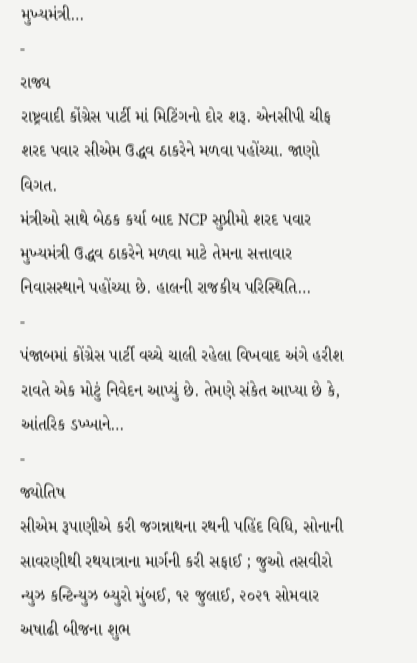મુખ્યમંત્રી…
-
રાજ્ય
રાષ્ટ્રવાદી કોંગ્રેસ પાર્ટી માં મિટિંગનો દોર શરૂ. એનસીપી ચીફ શરદ પવાર સીએમ ઉદ્ધવ ઠાકરેને મળવા પહોંચ્યા. જાણો વિગત.
મંત્રીઓ સાથે બેઠક કર્યા બાદ NCP સુપ્રીમો શરદ પવાર મુખ્યમંત્રી ઉદ્ધવ ઠાકરેને મળવા માટે તેમના સત્તાવાર નિવાસસ્થાને પહોંચ્યા છે. હાલની રાજકીય પરિસ્થિતિ…
-
પંજાબમાં કોંગ્રેસ પાર્ટી વચ્ચે ચાલી રહેલા વિખવાદ અંગે હરીશ રાવતે એક મોટું નિવેદન આપ્યું છે. તેમણે સંકેત આપ્યા છે કે, આંતરિક ડખ્ખાને…
-
જ્યોતિષ
સીએમ રૂપાણીએ કરી જગન્નાથના રથની પહિંદ વિધિ, સોનાની સાવરણીથી રથયાત્રાના માર્ગની કરી સફાઈ ; જુઓ તસવીરો
ન્યુઝ કન્ટિન્યુઝ બ્યુરો મુંબઈ, ૧૨ જુલાઈ, ૨૦૨૧ સોમવાર અષાઢી બીજના શુભ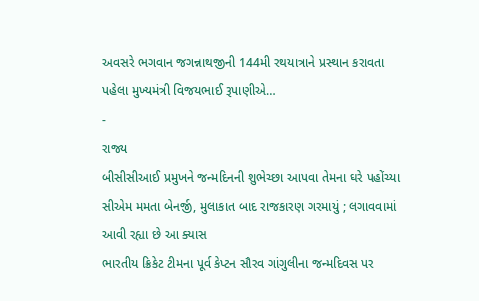અવસરે ભગવાન જગન્નાથજીની 144મી રથયાત્રાને પ્રસ્થાન કરાવતા પહેલા મુખ્યમંત્રી વિજયભાઈ રૂપાણીએ…
-
રાજ્ય
બીસીસીઆઈ પ્રમુખને જન્મદિનની શુભેચ્છા આપવા તેમના ઘરે પહોંચ્યા સીએમ મમતા બેનર્જી, મુલાકાત બાદ રાજકારણ ગરમાયું ; લગાવવામાં આવી રહ્યા છે આ ક્યાસ
ભારતીય ક્રિકેટ ટીમના પૂર્વ કેપ્ટન સૌરવ ગાંગુલીના જન્મદિવસ પર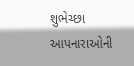શુભેચ્છા આપનારાઓની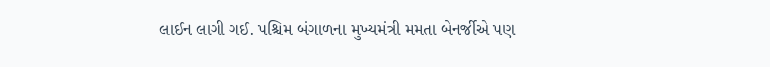લાઈન લાગી ગઈ. પશ્ચિમ બંગાળના મુખ્યમંત્રી મમતા બેનર્જીએ પણ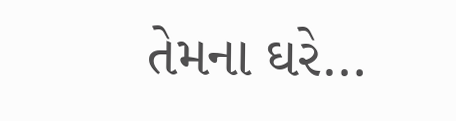તેમના ઘરે…